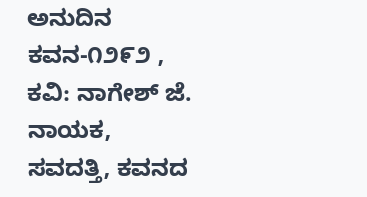ಅನುದಿನ ಕವನ-೧೨೯೨ , ಕವಿ: ನಾಗೇಶ್ ಜೆ. ನಾಯಕ, ಸವದತ್ತಿ, ಕವನದ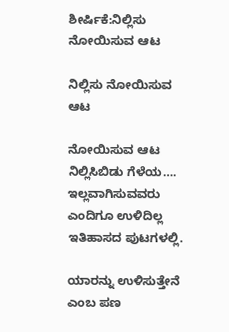ಶೀರ್ಷಿಕೆ:ನಿಲ್ಲಿಸು ನೋಯಿಸುವ ಆಟ

ನಿಲ್ಲಿಸು ನೋಯಿಸುವ ಆಟ

ನೋಯಿಸುವ ಆಟ
ನಿಲ್ಲಿಸಿಬಿಡು ಗೆಳೆಯ….
ಇಲ್ಲವಾಗಿಸುವವರು
ಎಂದಿಗೂ ಉಳಿದಿಲ್ಲ
ಇತಿಹಾಸದ ಪುಟಗಳಲ್ಲಿ.

ಯಾರನ್ನು ಉಳಿಸುತ್ತೇನೆ
ಎಂಬ ಪಣ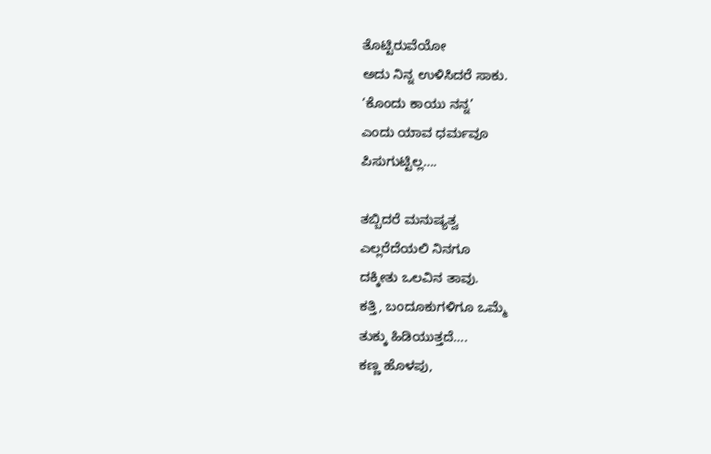ತೊಟ್ಟಿರುವೆಯೋ
ಅದು ನಿನ್ನ ಉಳಿಸಿದರೆ ಸಾಕು.
‘ಕೊಂದು ಕಾಯು ನನ್ನ’
ಎಂದು ಯಾವ ಧರ್ಮವೂ
ಪಿಸುಗುಟ್ಟಿಲ್ಲ….

ತಬ್ಬಿದರೆ ಮನುಷ್ಯತ್ವ
ಎಲ್ಲರೆದೆಯಲಿ ನಿನಗೂ
ದಕ್ಕೀತು ಒಲವಿನ ತಾವು.
ಕತ್ತಿ, ಬಂದೂಕುಗಳಿಗೂ ಒಮ್ಮೆ
ತುಕ್ಕು ಹಿಡಿಯುತ್ತದೆ….
ಕಣ್ಣ ಹೊಳಪು,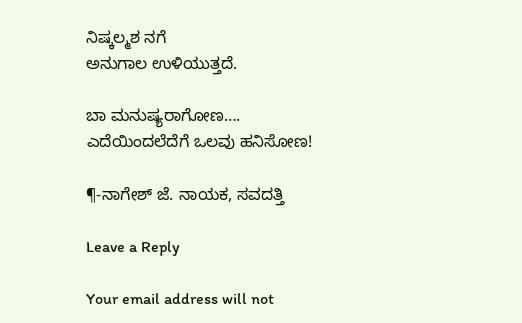ನಿಷ್ಕಲ್ಮಶ ನಗೆ
ಅನುಗಾಲ ಉಳಿಯುತ್ತದೆ.

ಬಾ ಮನುಷ್ಯರಾಗೋಣ….
ಎದೆಯಿಂದಲೆದೆಗೆ ಒಲವು ಹನಿಸೋಣ!

¶-ನಾಗೇಶ್ ಜೆ. ನಾಯಕ, ಸವದತ್ತಿ

Leave a Reply

Your email address will not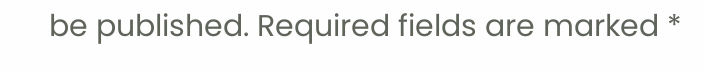be published. Required fields are marked *